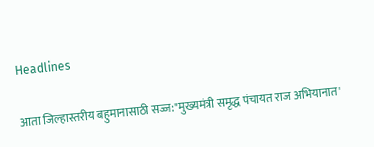Headlines

आता जिल्हास्तरीय बहुमानासाठी सज्ज:"मुख्यमंत्री समृद्ध पंचायत राज अभियानात'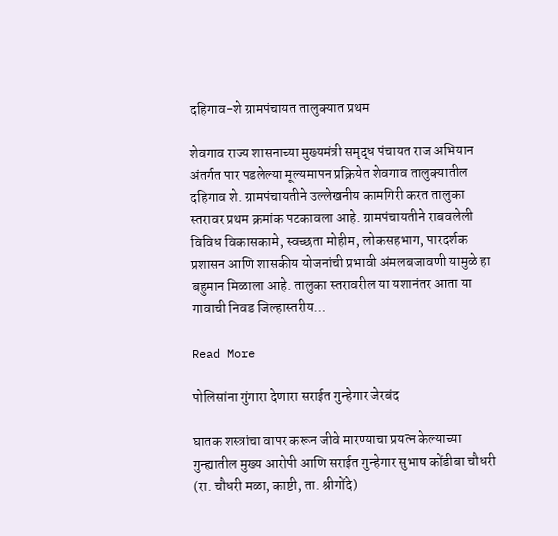दहिगाव-शे ग्रामपंचायत तालुक्यात प्रथम

शेवगाव राज्य शासनाच्या मुख्यमंत्री समृद्ध पंचायत राज अभियान अंतर्गत पार पडलेल्या मूल्यमापन प्रक्रियेत शेवगाव तालुक्यातील दहिगाव शे. ग्रामपंचायतीने उल्लेखनीय कामगिरी करत तालुका स्तरावर प्रथम क्रमांक पटकावला आहे. ग्रामपंचायतीने राबवलेली विविध विकासकामे, स्वच्छता मोहीम, लोकसहभाग, पारदर्शक प्रशासन आणि शासकीय योजनांची प्रभावी अंमलबजावणी यामुळे हा बहुमान मिळाला आहे. तालुका स्तरावरील या यशानंतर आता या गावाची निवड जिल्हास्तरीय…

Read More

पोलिसांना गुंगारा देणारा सराईत गुन्हेगार जेरबंद

घातक शस्त्रांचा वापर करून जीवे मारण्याचा प्रयत्न केल्याच्या गुन्ह्यातील मुख्य आरोपी आणि सराईत गुन्हेगार सुभाष कोंडीबा चौधरी (रा. चौधरी मळा, काष्टी, ता. श्रीगोंदे)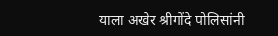याला अखेर श्रीगोंदे पोलिसांनी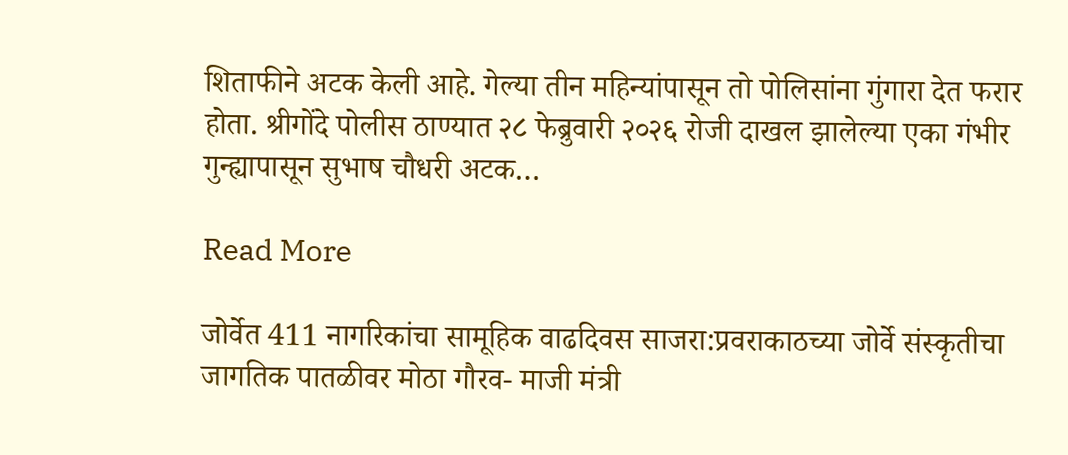शिताफीने अटक केली आहे. गेल्या तीन महिन्यांपासून तो पोलिसांना गुंगारा देत फरार होता. श्रीगोंदे पोलीस ठाण्यात २८ फेब्रुवारी २०२६ रोजी दाखल झालेल्या एका गंभीर गुन्ह्यापासून सुभाष चौधरी अटक…

Read More

जोर्वेत 411 नागरिकांचा सामूहिक वाढदिवस साजरा:प्रवराकाठच्या जोर्वे संस्कृतीचा जागतिक पातळीवर मोठा गौरव- माजी मंत्री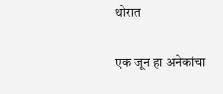थोरात

एक जून हा अनेकांचा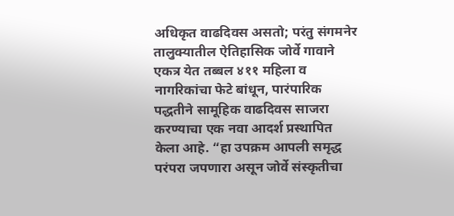अधिकृत वाढदिवस असतो; परंतु संगमनेर तालुक्यातील ऐतिहासिक जोर्वे गावाने एकत्र येत तब्बल ४११ महिला व नागरिकांचा फेटे बांधून, पारंपारिक पद्धतीने सामूहिक वाढदिवस साजरा करण्याचा एक नवा आदर्श प्रस्थापित केला आहे. “हा उपक्रम आपली समृद्ध परंपरा जपणारा असून जोर्वे संस्कृतीचा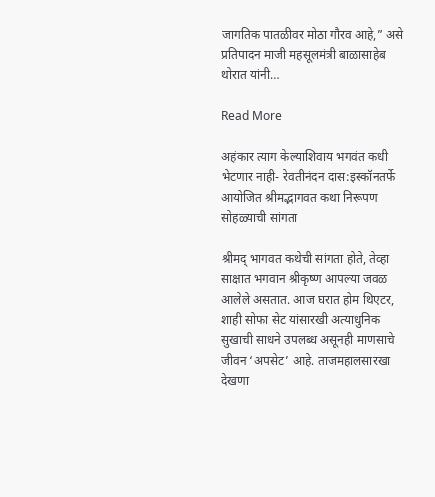जागतिक पातळीवर मोठा गौरव आहे,” असे प्रतिपादन माजी महसूलमंत्री बाळासाहेब थोरात यांनी…

Read More

अहंकार त्याग केल्याशिवाय भगवंत कधी भेटणार नाही- रेवतीनंदन दास:इस्कॉनतर्फे आयोजित श्रीमद्भागवत कथा निरूपण सोहळ्याची सांगता

श्रीमद् भागवत कथेची सांगता होते, तेव्हा साक्षात भगवान श्रीकृष्ण आपल्या जवळ आलेले असतात. आज घरात होम थिएटर, शाही सोफा सेट यांसारखी अत्याधुनिक सुखाची साधने उपलब्ध असूनही माणसाचे जीवन ‘अपसेट’ आहे. ताजमहालसारखा देखणा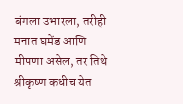बंगला उभारला, तरीही मनात घमेंड आणि मीपणा असेल, तर तिथे श्रीकृष्ण कधीच येत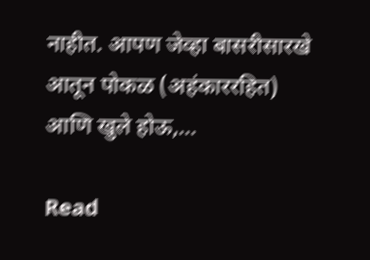नाहीत. आपण जेव्हा बासरीसारखे आतून पोकळ (अहंकाररहित) आणि खुले होऊ,…

Read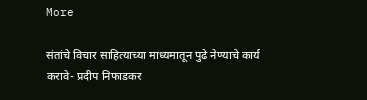More

संतांचे विचार साहित्याच्या माध्यमातून पुढे नेण्याचे कार्य करावे- प्रदीप निफाडकर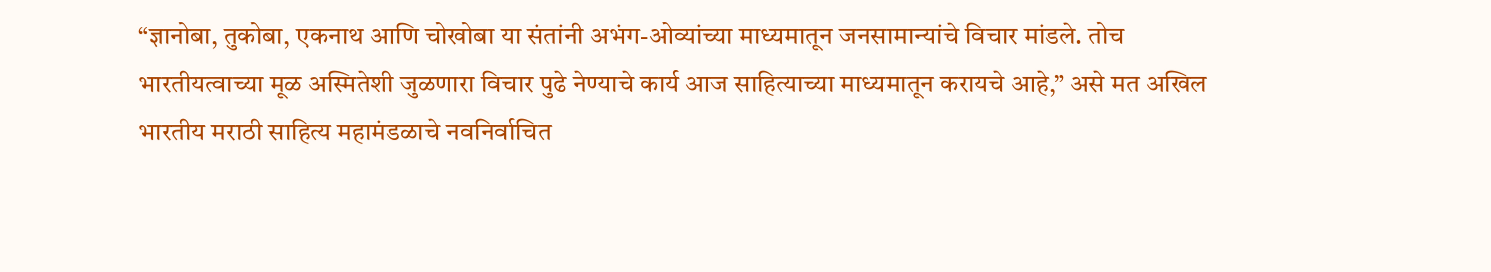“ज्ञानोबा, तुकोबा, एकनाथ आणि चोखोबा या संतांनी अभंग-ओव्यांच्या माध्यमातून जनसामान्यांचे विचार मांडले. तोच भारतीयत्वाच्या मूळ अस्मितेशी जुळणारा विचार पुढे नेण्याचे कार्य आज साहित्याच्या माध्यमातून करायचे आहे,” असे मत अखिल भारतीय मराठी साहित्य महामंडळाचे नवनिर्वाचित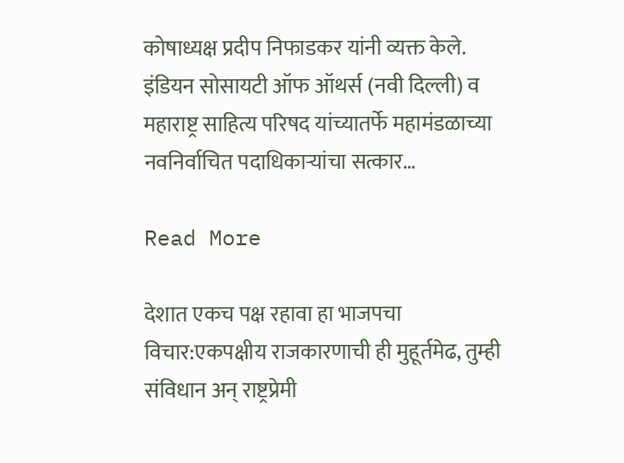कोषाध्यक्ष प्रदीप निफाडकर यांनी व्यक्त केले. इंडियन सोसायटी ऑफ ऑथर्स (नवी दिल्ली) व महाराष्ट्र साहित्य परिषद यांच्यातर्फे महामंडळाच्या नवनिर्वाचित पदाधिकाऱ्यांचा सत्कार…

Read More

देशात एकच पक्ष रहावा हा भाजपचा विचार:एकपक्षीय राजकारणाची ही मुहूर्तमेढ, तुम्ही संविधान अन् राष्ट्रप्रेमी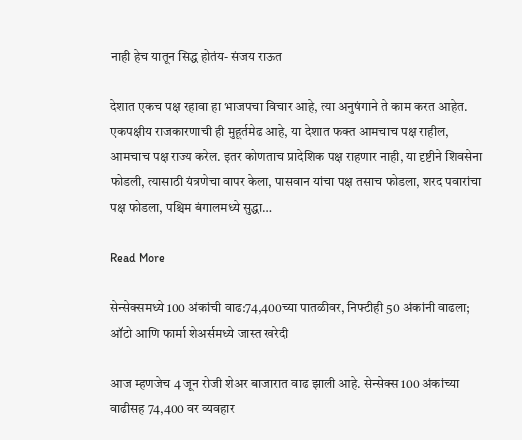नाही हेच यातून सिद्ध होतंय- संजय राऊत

देशात एकच पक्ष रहावा हा भाजपचा विचार आहे, त्या अनुषंगाने ते काम करत आहेत. एकपक्षीय राजकारणाची ही मुहूर्तमेढ आहे, या देशात फक्त आमचाच पक्ष राहील, आमचाच पक्ष राज्य करेल. इतर कोणताच प्रादेशिक पक्ष राहणार नाही, या दृष्टीने शिवसेना फोडली, त्यासाठी यंत्रणेचा वापर केला, पासवान यांचा पक्ष तसाच फोडला, शरद पवारांचा पक्ष फोडला, पश्चिम बंगालमध्ये सुद्धा…

Read More

सेन्सेक्समध्ये 100 अंकांची वाढ:74,400च्या पातळीवर, निफ्टीही 50 अंकांनी वाढला; ऑटो आणि फार्मा शेअर्समध्ये जास्त खरेदी

आज म्हणजेच 4 जून रोजी शेअर बाजारात वाढ झाली आहे. सेन्सेक्स 100 अंकांच्या वाढीसह 74,400 वर व्यवहार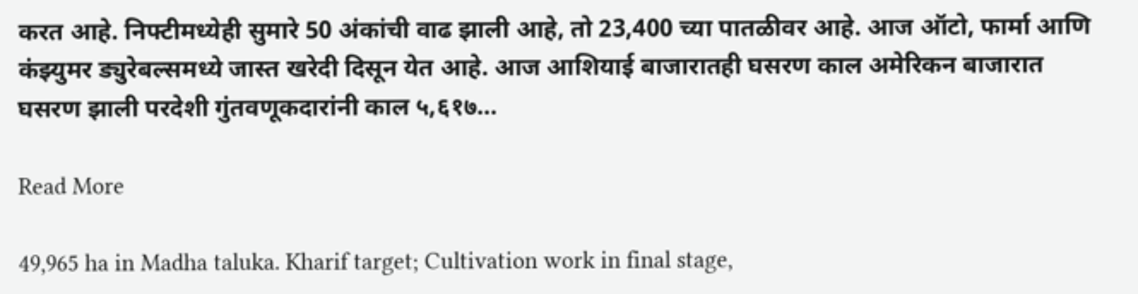करत आहे. निफ्टीमध्येही सुमारे 50 अंकांची वाढ झाली आहे, तो 23,400 च्या पातळीवर आहे. आज ऑटो, फार्मा आणि कंझ्युमर ड्युरेबल्समध्ये जास्त खरेदी दिसून येत आहे. आज आशियाई बाजारातही घसरण काल अमेरिकन बाजारात घसरण झाली परदेशी गुंतवणूकदारांनी काल ५,६१७…

Read More

49,965 ha in Madha taluka. Kharif target; Cultivation work in final stage,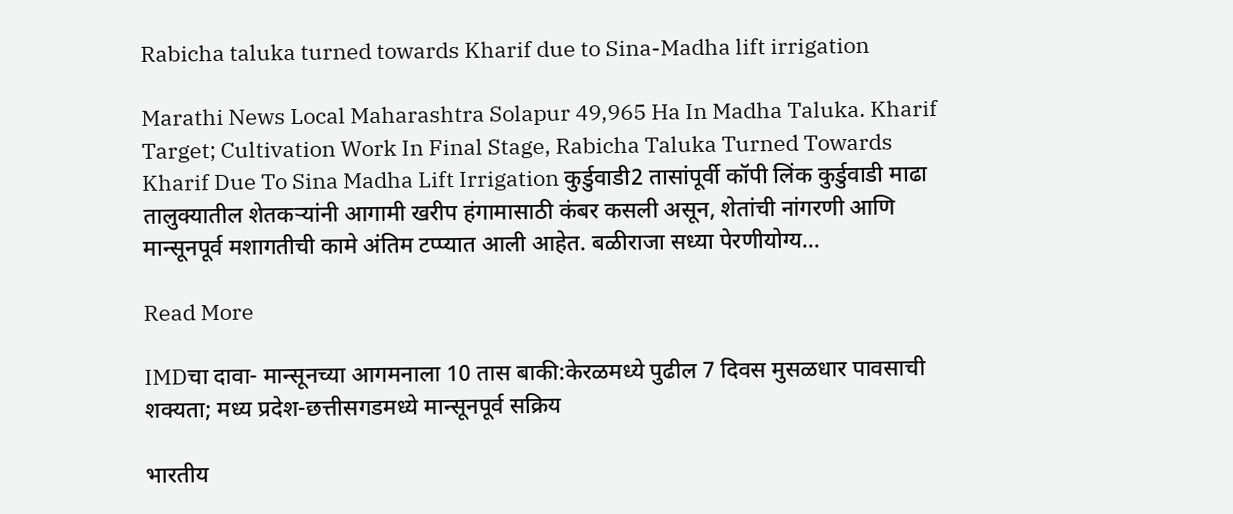Rabicha taluka turned towards Kharif due to Sina-Madha lift irrigation

Marathi News Local Maharashtra Solapur 49,965 Ha In Madha Taluka. Kharif Target; Cultivation Work In Final Stage, Rabicha Taluka Turned Towards Kharif Due To Sina Madha Lift Irrigation कुर्डुवाडी2 तासांपूर्वी कॉपी लिंक कुर्डुवाडी माढा तालुक्यातील शेतकऱ्यांनी आगामी खरीप हंगामासाठी कंबर कसली असून, शेतांची नांगरणी आणि मान्सूनपूर्व मशागतीची कामे अंतिम टप्प्यात आली आहेत. बळीराजा सध्या पेरणीयोग्य…

Read More

IMDचा दावा- मान्सूनच्या आगमनाला 10 तास बाकी:केरळमध्ये पुढील 7 दिवस मुसळधार पावसाची शक्यता; मध्य प्रदेश-छत्तीसगडमध्ये मान्सूनपूर्व सक्रिय

भारतीय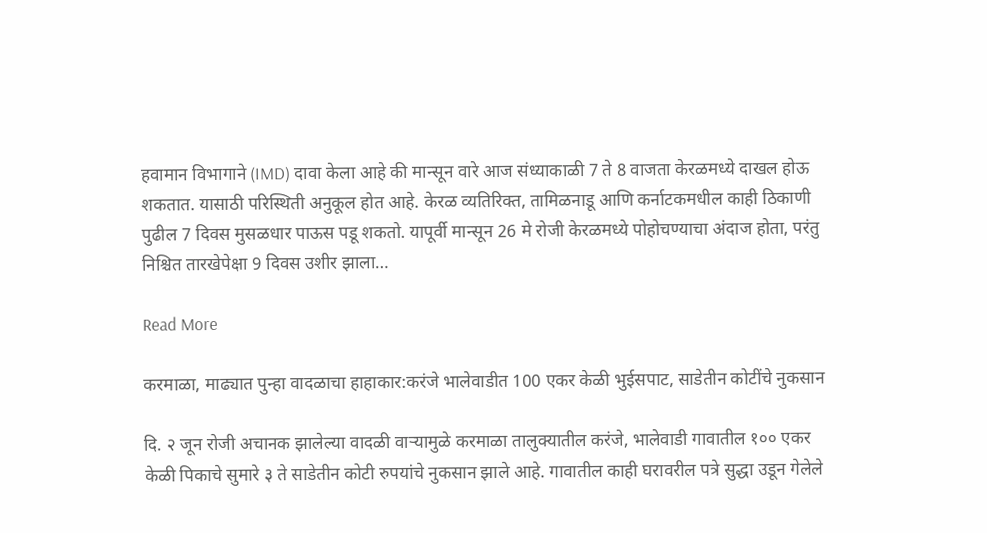हवामान विभागाने (IMD) दावा केला आहे की मान्सून वारे आज संध्याकाळी 7 ते 8 वाजता केरळमध्ये दाखल होऊ शकतात. यासाठी परिस्थिती अनुकूल होत आहे. केरळ व्यतिरिक्त, तामिळनाडू आणि कर्नाटकमधील काही ठिकाणी पुढील 7 दिवस मुसळधार पाऊस पडू शकतो. यापूर्वी मान्सून 26 मे रोजी केरळमध्ये पोहोचण्याचा अंदाज होता, परंतु निश्चित तारखेपेक्षा 9 दिवस उशीर झाला…

Read More

करमाळा, माढ्यात पुन्हा वादळाचा हाहाकार:करंजे भालेवाडीत 100 एकर केळी भुईसपाट, साडेतीन कोटींचे नुकसान

दि. २ जून रोजी अचानक झालेल्या वादळी वाऱ्यामुळे करमाळा तालुक्यातील करंजे, भालेवाडी गावातील १०० एकर केळी पिकाचे सुमारे ३ ते साडेतीन कोटी रुपयांचे नुकसान झाले आहे. गावातील काही घरावरील पत्रे सुद्धा उडून गेलेले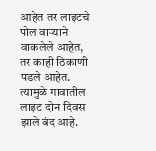आहेत तर लाइटचे पोल वाऱ्याने वाकलेले आहेत, तर काही ठिकाणी पडले आहेत. त्यामुळे गावातील लाइट दोन दिवस झाले बंद आहे.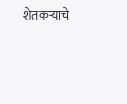शेतकऱ्याचे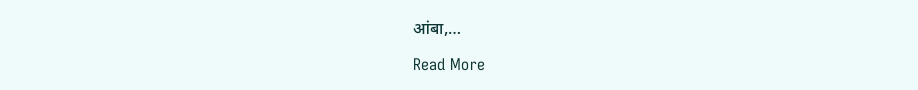आंबा,…

Read More